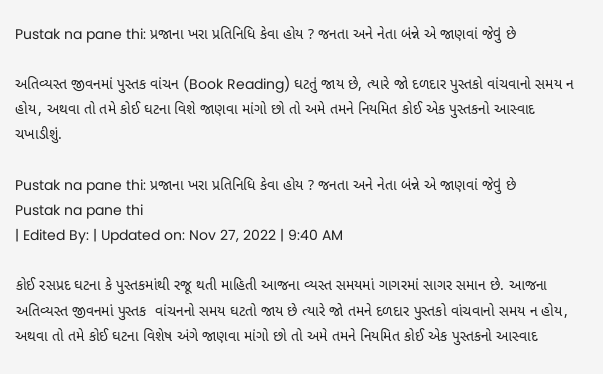Pustak na pane thi: પ્રજાના ખરા પ્રતિનિધિ કેવા હોય ? જનતા અને નેતા બંન્ને એ જાણવાં જેવું છે

અતિવ્યસ્ત જીવનમાં પુસ્તક વાંચન (Book Reading) ઘટતું જાય છે, ત્યારે જો દળદાર પુસ્તકો વાંચવાનો સમય ન હોય, અથવા તો તમે કોઈ ઘટના વિશે જાણવા માંગો છો તો અમે તમને નિયમિત કોઈ એક પુસ્તકનો આસ્વાદ ચખાડીશું.

Pustak na pane thi: પ્રજાના ખરા પ્રતિનિધિ કેવા હોય ? જનતા અને નેતા બંન્ને એ જાણવાં જેવું છે
Pustak na pane thi
| Edited By: | Updated on: Nov 27, 2022 | 9:40 AM

કોઈ રસપ્રદ ઘટના કે પુસ્તકમાંથી રજૂ થતી માહિતી આજના વ્યસ્ત સમયમાં ગાગરમાં સાગર સમાન છે. આજના અતિવ્યસ્ત જીવનમાં પુસ્તક  વાંચનનો સમય ઘટતો જાય છે ત્યારે જો તમને દળદાર પુસ્તકો વાંચવાનો સમય ન હોય, અથવા તો તમે કોઈ ઘટના વિશેષ અંગે જાણવા માંગો છો તો અમે તમને નિયમિત કોઈ એક પુસ્તકનો આસ્વાદ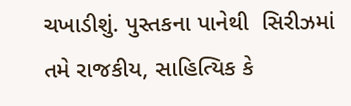ચખાડીશું. પુસ્તકના પાનેથી  સિરીઝમાં તમે રાજકીય, સાહિત્યિક કે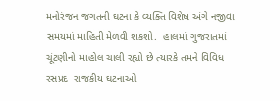મનોરંજન જગતની ઘટના કે વ્યક્તિ વિશેષ અંગે નજીવા સમયમાં માહિતી મેળવી શકશો.  હાલમાં ગુજરાતમાં ચૂંટણીનો માહોલ ચાલી રહ્યો છે ત્યારકે તમને વિવિધ રસપ્રદ  રાજકીય ઘટનાઓ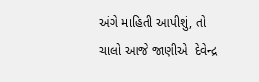અંગે માહિતી આપીશું, તો  ચાલો આજે જાણીએ  દેવેન્દ્ર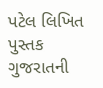પટેલ લિખિત  પુસ્તક  ગુજરાતની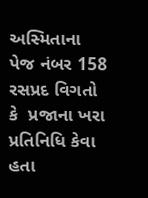અસ્મિતાના  પેજ નંબર 158   રસપ્રદ વિગતો કે  પ્રજાના ખરા પ્રતિનિધિ કેવા હતા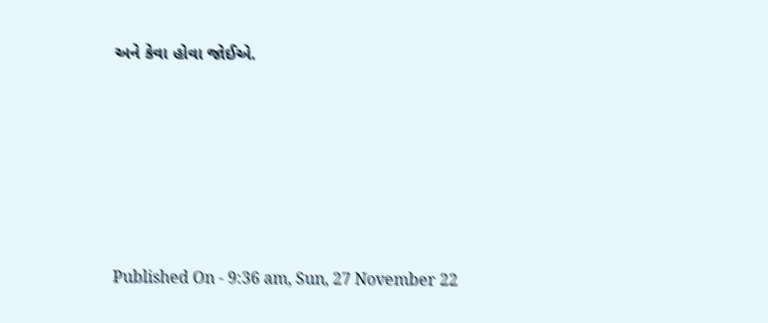અને કેવા હોવા જોઈએ.







Published On - 9:36 am, Sun, 27 November 22